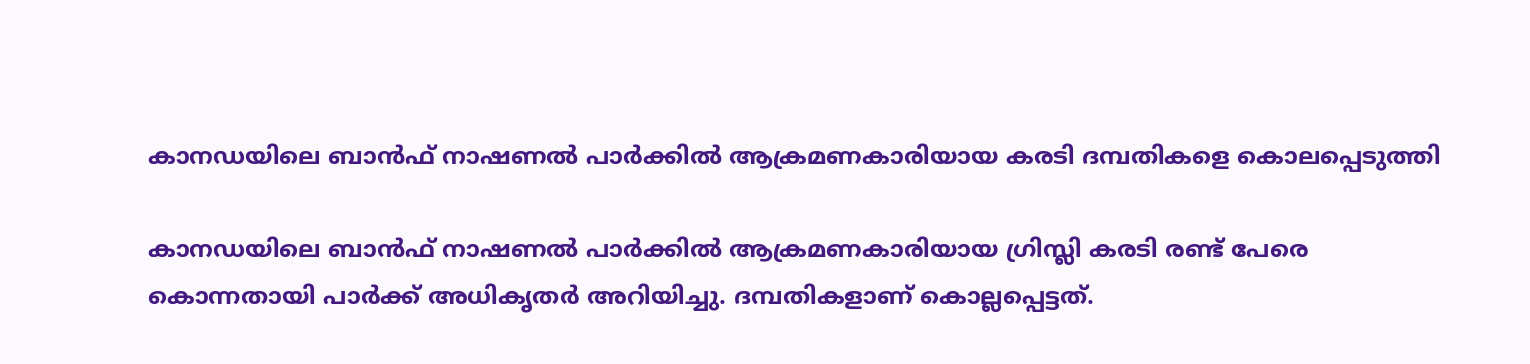കാനഡയിലെ ബാന്‍ഫ് നാഷണല്‍ പാര്‍ക്കില്‍ ആക്രമണകാരിയായ കരടി ദമ്പതികളെ കൊലപ്പെടുത്തി

കാനഡയിലെ ബാന്‍ഫ് നാഷണല്‍ പാര്‍ക്കില്‍ ആക്രമണകാരിയായ ഗ്രിസ്ലി കരടി രണ്ട് പേരെ കൊന്നതായി പാര്‍ക്ക് അധികൃതര്‍ അറിയിച്ചു. ദമ്പതികളാണ് കൊല്ലപ്പെട്ടത്.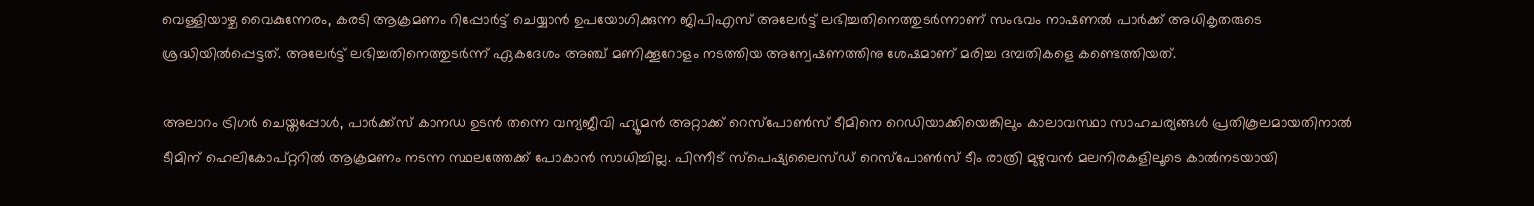വെള്ളിയാഴ്ച വൈകുന്നേരം, കരടി ആക്രമണം റിപ്പോര്‍ട്ട് ചെയ്യാന്‍ ഉപയോഗിക്കുന്ന ജിപിഎസ് അലേര്‍ട്ട് ലഭിച്ചതിനെത്തുടര്‍ന്നാണ് സംഭവം നാഷണല്‍ പാര്‍ക്ക് അധികൃതരുടെ ശ്രദ്ധിയില്‍പ്പെട്ടത്. അലേര്‍ട്ട് ലഭിച്ചതിനെത്തുടര്‍ന്ന് ഏകദേശം അഞ്ച് മണിക്കൂറോളം നടത്തിയ അന്വേഷണത്തിനു ശേഷമാണ് മരിച്ച ദമ്പതികളെ കണ്ടെത്തിയത്.

അലാറം ട്രിഗര്‍ ചെയ്തപ്പോള്‍, പാര്‍ക്ക്സ് കാനഡ ഉടന്‍ തന്നെ വന്യജീവി ഹ്യൂമന്‍ അറ്റാക്ക് റെസ്പോണ്‍സ് ടീമിനെ റെഡിയാക്കിയെങ്കിലും കാലാവസ്ഥാ സാഹചര്യങ്ങള്‍ പ്രതികൂലമായതിനാല്‍ ടീമിന് ഹെലികോപ്റ്ററില്‍ ആക്രമണം നടന്ന സ്ഥലത്തേക്ക് പോകാന്‍ സാധിച്ചില്ല. പിന്നീട് സ്‌പെഷ്യലൈസ്ഡ് റെസ്‌പോണ്‍സ് ടീം രാത്രി മുഴുവന്‍ മലനിരകളിലൂടെ കാല്‍നടയായി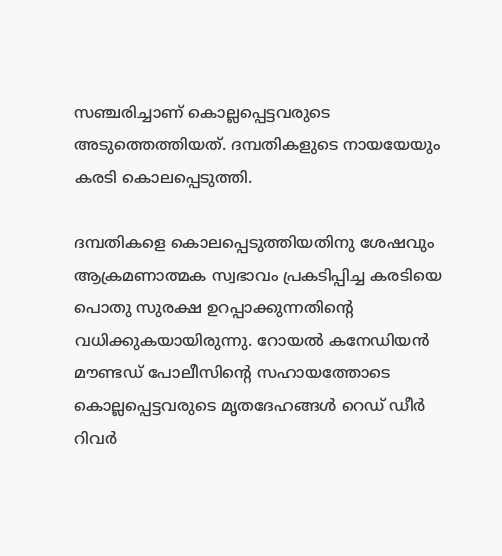സഞ്ചരിച്ചാണ് കൊല്ലപ്പെട്ടവരുടെ അടുത്തെത്തിയത്. ദമ്പതികളുടെ നായയേയും കരടി കൊലപ്പെടുത്തി.

ദമ്പതികളെ കൊലപ്പെടുത്തിയതിനു ശേഷവും ആക്രമണാത്മക സ്വഭാവം പ്രകടിപ്പിച്ച കരടിയെ പൊതു സുരക്ഷ ഉറപ്പാക്കുന്നതിന്റെ വധിക്കുകയായിരുന്നു. റോയല്‍ കനേഡിയന്‍ മൗണ്ടഡ് പോലീസിന്റെ സഹായത്തോടെ കൊല്ലപ്പെട്ടവരുടെ മൃതദേഹങ്ങള്‍ റെഡ് ഡീര്‍ റിവര്‍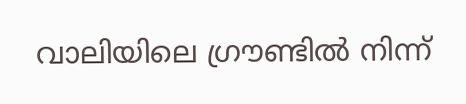വാലിയിലെ ഗ്രൗണ്ടില്‍ നിന്ന്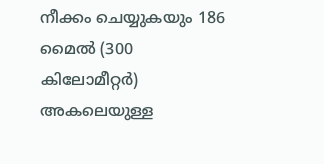നീക്കം ചെയ്യുകയും 186 മൈല്‍ (300 കിലോമീറ്റര്‍) അകലെയുള്ള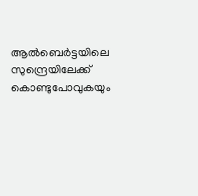ആല്‍ബെര്‍ട്ടയിലെ സുന്ദ്രെയിലേക്ക് കൊണ്ടുപോവുകയും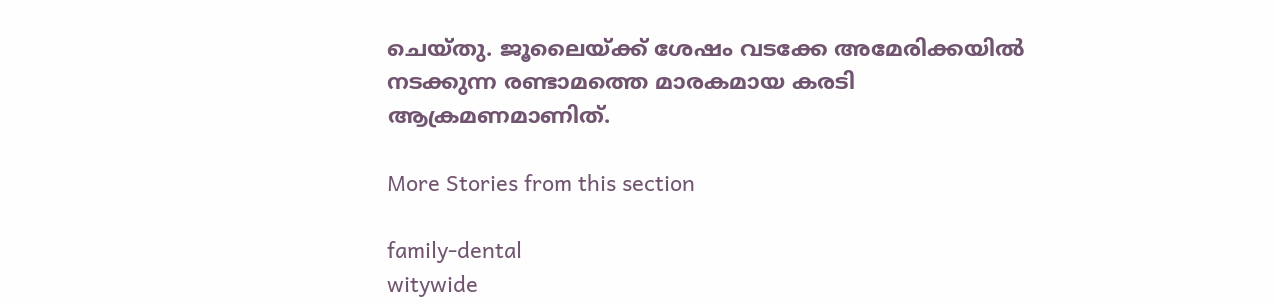ചെയ്തു. ജൂലൈയ്ക്ക് ശേഷം വടക്കേ അമേരിക്കയില്‍ നടക്കുന്ന രണ്ടാമത്തെ മാരകമായ കരടി ആക്രമണമാണിത്.

More Stories from this section

family-dental
witywide